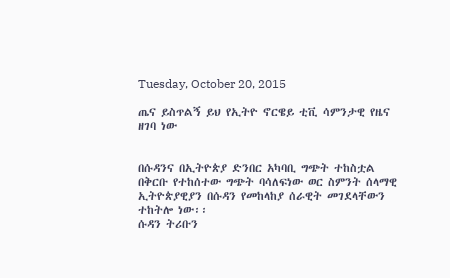Tuesday, October 20, 2015

ጤና ይስጥልኝ ይህ የኢትዮ ኖርዌይ ቲቪ ሳምንታዊ የዜና ዘገባ ነው


በሱዳንና በኢትዮጵያ ድንበር አካባቢ ግጭት ተከስቷል
በቅርቡ የተከሰተው ግጭት ባሳለፍነው ወር ስምንት ሰላማዊ ኢትዮጵያዊያን በሱዳን የመከላከያ ሰራዊት መገደላቸውን ተከትሎ ነው፡፡
ሱዳን ትሪቡን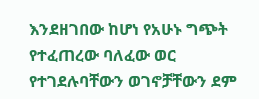እንደዘገበው ከሆነ የአሁኑ ግጭት የተፈጠረው ባለፈው ወር የተገደሉባቸውን ወገኖቻቸውን ደም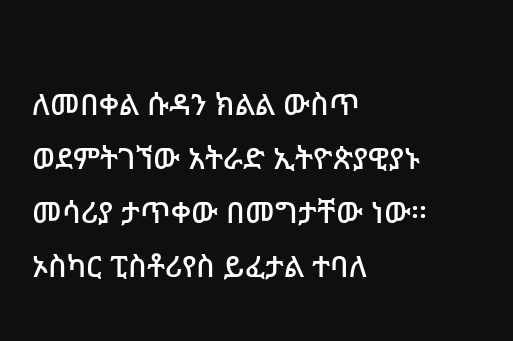ለመበቀል ሱዳን ክልል ውስጥ ወደምትገኘው አትራድ ኢትዮጵያዊያኑ መሳሪያ ታጥቀው በመግታቸው ነው፡፡
ኦስካር ፒስቶሪየስ ይፈታል ተባለ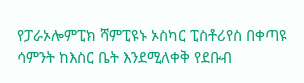የፓራኦሎምፒክ ሻምፒዩኑ ኦስካር ፒስቶሪየስ በቀጣዩ ሳምንት ከእስር ቤት እንደሚለቀቅ የደቡብ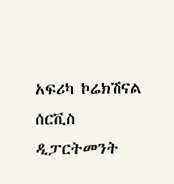አፍሪካ ኮሬክሽናል ሰርቪስ ዲፓርትመንት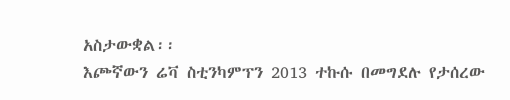አስታውቋል፡፡
እጮኛውን ሬቫ ስቲንካምፕን 2013 ተኩሱ በመግደሉ የታሰረው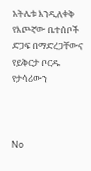አትሌቱ እንዲለቀቅ የእጮኛው ቤተሰቦች ድጋፍ በማድረጋቸውና የይቅርታ ቦርዱ የታሳሪውን



No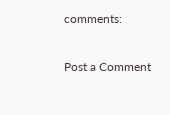comments:

Post a Comment